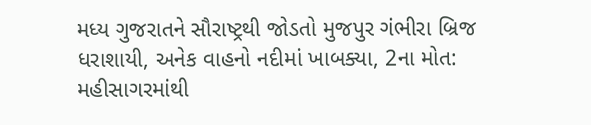મધ્ય ગુજરાતને સૌરાષ્ટ્રથી જોડતો મુજપુર ગંભીરા બ્રિજ ધરાશાયી, અનેક વાહનો નદીમાં ખાબક્યા, 2ના મોત: મહીસાગરમાંથી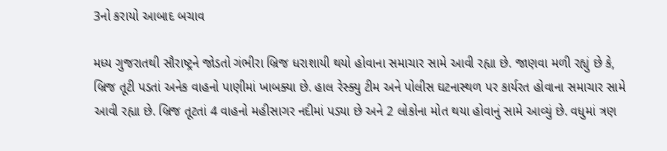3નો કરાયો આબાદ બચાવ

મધ્ય ગુજરાતથી સૌરાષ્ટ્રને જોડતો ગંભીરા બ્રિજ ધરાશાયી થયો હોવાના સમાચાર સામે આવી રહ્યા છે. જાણવા મળી રહ્યું છે કે, બ્રિજ તૂટી પડતાં અનેક વાહનો પાણીમાં ખાબક્યા છે. હાલ રેસ્ક્યુ ટીમ અને પોલીસ ઘટનાસ્થળ પર કાર્યરત હોવાના સમાચાર સામે આવી રહ્યા છે. બ્રિજ તૂટતાં 4 વાહનો મહીસાગર નદીમાં પડ્યા છે અને 2 લોકોના મોત થયા હોવાનું સામે આવ્યું છે. વધુમાં ત્રણ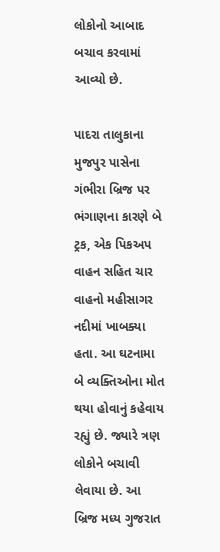લોકોનો આબાદ બચાવ કરવામાં આવ્યો છે.

પાદરા તાલુકાના મુજપુર પાસેના ગંભીરા બ્રિજ પર ભંગાણના કારણે બે ટ્રક, એક પિકઅપ વાહન સહિત ચાર વાહનો મહીસાગર નદીમાં ખાબક્યા હતા. આ ઘટનામા બે વ્યક્તિઓના મોત થયા હોવાનું કહેવાય રહ્યું છે. જ્યારે ત્રણ લોકોને બચાવી લેવાયા છે. આ બ્રિજ મધ્ય ગુજરાત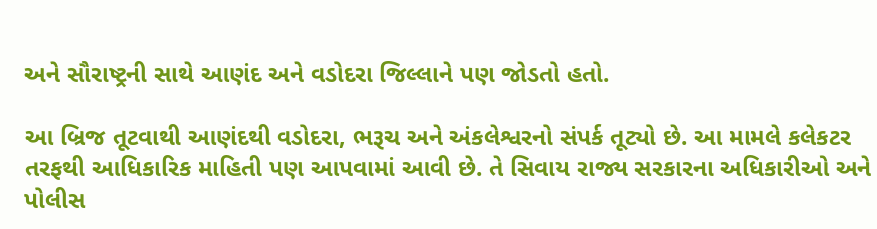અને સૌરાષ્ટ્રની સાથે આણંદ અને વડોદરા જિલ્લાને પણ જોડતો હતો.

આ બ્રિજ તૂટવાથી આણંદથી વડોદરા, ભરૂચ અને અંકલેશ્વરનો સંપર્ક તૂટ્યો છે. આ મામલે કલેકટર તરફથી આધિકારિક માહિતી પણ આપવામાં આવી છે. તે સિવાય રાજ્ય સરકારના અધિકારીઓ અને પોલીસ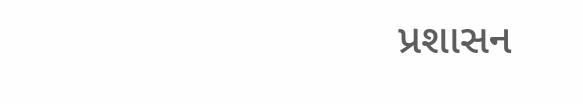પ્રશાસન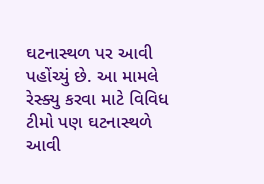ઘટનાસ્થળ પર આવી પહોંચ્યું છે. આ મામલે રેસ્ક્યુ કરવા માટે વિવિધ ટીમો પણ ઘટનાસ્થળે આવી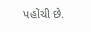પહોંચી છે.